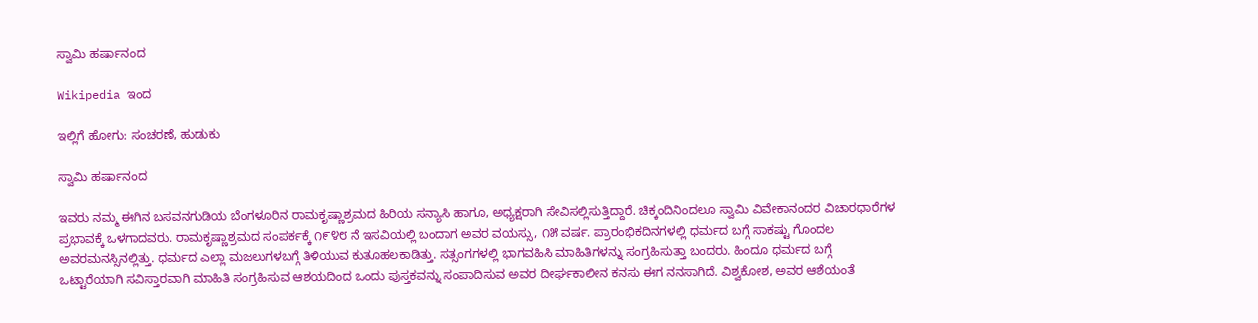ಸ್ವಾಮಿ ಹರ್ಷಾನಂದ

Wikipedia ಇಂದ

ಇಲ್ಲಿಗೆ ಹೋಗು: ಸಂಚರಣೆ, ಹುಡುಕು

ಸ್ವಾಮಿ ಹರ್ಷಾನಂದ

ಇವರು ನಮ್ಮ ಈಗಿನ ಬಸವನಗುಡಿಯ ಬೆಂಗಳೂರಿನ ರಾಮಕೃಷ್ಣಾಶ್ರಮದ ಹಿರಿಯ ಸನ್ಯಾಸಿ ಹಾಗೂ, ಅಧ್ಯಕ್ಷರಾಗಿ ಸೇವಿಸಲ್ಲಿಸುತ್ತಿದ್ದಾರೆ. ಚಿಕ್ಕಂದಿನಿಂದಲೂ ಸ್ವಾಮಿ ವಿವೇಕಾನಂದರ ವಿಚಾರಧಾರೆಗಳ ಪ್ರಭಾವಕ್ಕೆ ಒಳಗಾದವರು. ರಾಮಕೃಷ್ಣಾಶ್ರಮದ ಸಂಪರ್ಕಕ್ಕೆ ೧೯೪೮ ನೆ ಇಸವಿಯಲ್ಲಿ ಬಂದಾಗ ಅವರ ವಯಸ್ಸು, ೧೫ ವರ್ಷ. ಪ್ರಾರಂಭಿಕದಿನಗಳಲ್ಲಿ ಧರ್ಮದ ಬಗ್ಗೆ ಸಾಕಷ್ಟು ಗೊಂದಲ ಅವರಮನಸ್ಸಿನಲ್ಲಿತ್ತು. ಧರ್ಮದ ಎಲ್ಲಾ ಮಜಲುಗಳಬಗ್ಗೆ ತಿಳಿಯುವ ಕುತೂಹಲಕಾಡಿತ್ತು. ಸತ್ಸಂಗಗಳಲ್ಲಿ ಭಾಗವಹಿಸಿ ಮಾಹಿತಿಗಳನ್ನು ಸಂಗ್ರಹಿಸುತ್ತಾ ಬಂದರು. ಹಿಂದೂ ಧರ್ಮದ ಬಗ್ಗೆ ಒಟ್ಟಾರೆಯಾಗಿ ಸವಿಸ್ತಾರವಾಗಿ ಮಾಹಿತಿ ಸಂಗ್ರಹಿಸುವ ಆಶಯದಿಂದ ಒಂದು ಪುಸ್ತಕವನ್ನು ಸಂಪಾದಿಸುವ ಅವರ ದೀರ್ಘಕಾಲೀನ ಕನಸು ಈಗ ನನಸಾಗಿದೆ. ವಿಶ್ವಕೋಶ, ಅವರ ಆಶೆಯಂತೆ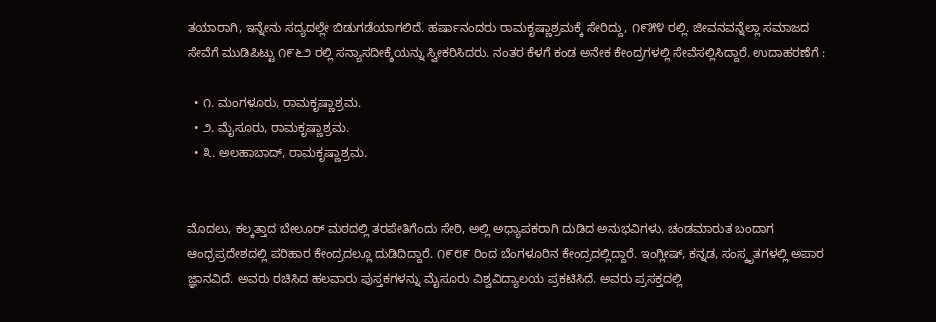ತಯಾರಾಗಿ, ಇನ್ನೇನು ಸದ್ಯದಲ್ಲೇ ಬಿಡುಗಡೆಯಾಗಲಿದೆ. ಹರ್ಷಾನಂದರು ರಾಮಕೃಷ್ಣಾಶ್ರಮಕ್ಕೆ ಸೇರಿದ್ದು, ೧೯೫೪ ರಲ್ಲಿ. ಜೀವನವನ್ನೆಲ್ಲಾ ಸಮಾಜದ ಸೇವೆಗೆ ಮುಡಿಪಿಟ್ಟು ೧೯೬೨ ರಲ್ಲಿ ಸನ್ಯಾಸದೀಕ್ಶೆಯನ್ನು ಸ್ವೀಕರಿಸಿದರು. ನಂತರ ಕೆಳಗೆ ಕಂಡ ಅನೇಕ ಕೇಂದ್ರಗಳಲ್ಲಿ ಸೇವೆಸಲ್ಲಿಸಿದ್ದಾರೆ. ಉದಾಹರಣೆಗೆ :

  • ೧. ಮಂಗಳೂರು, ರಾಮಕೃಷ್ಣಾಶ್ರಮ.
  • ೨. ಮೈಸೂರು, ರಾಮಕೃಷ್ಣಾಶ್ರಮ.
  • ೩. ಅಲಹಾಬಾದ್, ರಾಮಕೃಷ್ಣಾಶ್ರಮ.


ಮೊದಲು, ಕಲ್ಕತ್ತಾದ ಬೇಲೂರ್ ಮಠದಲ್ಲಿ ತರಪೇತಿಗೆಂದು ಸೇರಿ, ಅಲ್ಲಿ ಅಧ್ಯಾಪಕರಾಗಿ ದುಡಿದ ಅನುಭವಿಗಳು. ಚಂಡಮಾರುತ ಬಂದಾಗ ಆಂಧ್ರಪ್ರದೇಶದಲ್ಲಿ ಪರಿಹಾರ ಕೇಂದ್ರದಲ್ಲೂ ದುಡಿದಿದ್ದಾರೆ. ೧೯೮೯ ರಿಂದ ಬೆಂಗಳೂರಿನ ಕೇಂದ್ರದಲ್ಲಿದ್ದಾರೆ. ಇಂಗ್ಲೀಷ್, ಕನ್ನಡ, ಸಂಸ್ಕೃತಗಳಲ್ಲಿ ಅಪಾರ ಜ್ಞಾನವಿದೆ. ಅವರು ರಚಿಸಿದ ಹಲವಾರು ಪುಸ್ತಕಗಳನ್ನು ಮೈಸೂರು ವಿಶ್ವವಿದ್ಯಾಲಯ ಪ್ರಕಟಿಸಿದೆ. ಅವರು ಪ್ರಸಕ್ತದಲ್ಲಿ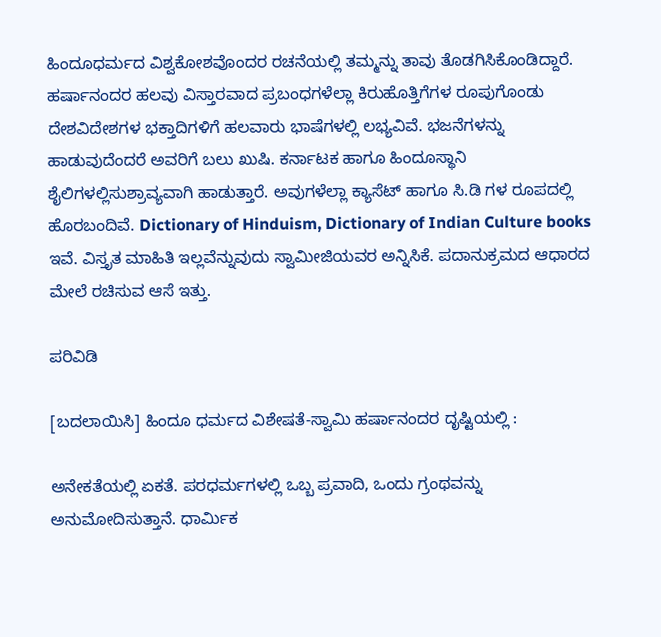ಹಿಂದೂಧರ್ಮದ ವಿಶ್ವಕೋಶವೊಂದರ ರಚನೆಯಲ್ಲಿ ತಮ್ಮನ್ನು ತಾವು ತೊಡಗಿಸಿಕೊಂಡಿದ್ದಾರೆ. ಹರ್ಷಾನಂದರ ಹಲವು ವಿಸ್ತಾರವಾದ ಪ್ರಬಂಧಗಳೆಲ್ಲಾ ಕಿರುಹೊತ್ತಿಗೆಗಳ ರೂಪುಗೊಂಡು ದೇಶವಿದೇಶಗಳ ಭಕ್ತಾದಿಗಳಿಗೆ ಹಲವಾರು ಭಾಷೆಗಳಲ್ಲಿ ಲಭ್ಯವಿವೆ. ಭಜನೆಗಳನ್ನು ಹಾಡುವುದೆಂದರೆ ಅವರಿಗೆ ಬಲು ಖುಷಿ. ಕರ್ನಾಟಕ ಹಾಗೂ ಹಿಂದೂಸ್ಥಾನಿ ಶೈಲಿಗಳಲ್ಲಿಸುಶ್ರಾವ್ಯವಾಗಿ ಹಾಡುತ್ತಾರೆ. ಅವುಗಳೆಲ್ಲಾ ಕ್ಯಾಸೆಟ್ ಹಾಗೂ ಸಿ.ಡಿ ಗಳ ರೂಪದಲ್ಲಿ ಹೊರಬಂದಿವೆ. Dictionary of Hinduism, Dictionary of Indian Culture books ಇವೆ. ವಿಸ್ತೃತ ಮಾಹಿತಿ ಇಲ್ಲವೆನ್ನುವುದು ಸ್ವಾಮೀಜಿಯವರ ಅನ್ನಿಸಿಕೆ. ಪದಾನುಕ್ರಮದ ಆಧಾರದ ಮೇಲೆ ರಚಿಸುವ ಆಸೆ ಇತ್ತು.

ಪರಿವಿಡಿ

[ಬದಲಾಯಿಸಿ] ಹಿಂದೂ ಧರ್ಮದ ವಿಶೇಷತೆ-ಸ್ವಾಮಿ ಹರ್ಷಾನಂದರ ದೃಷ್ಟಿಯಲ್ಲಿ :

ಅನೇಕತೆಯಲ್ಲಿ ಏಕತೆ. ಪರಧರ್ಮಗಳಲ್ಲಿ ಒಬ್ಬ ಪ್ರವಾದಿ, ಒಂದು ಗ್ರಂಥವನ್ನು ಅನುಮೋದಿಸುತ್ತಾನೆ. ಧಾರ್ಮಿಕ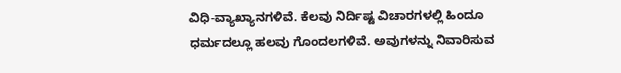ವಿಧಿ-ವ್ಯಾಖ್ಯಾನಗಳಿವೆ. ಕೆಲವು ನಿರ್ದಿಷ್ಟ ವಿಚಾರಗಳಲ್ಲಿ ಹಿಂದೂ ಧರ್ಮದಲ್ಲೂ ಹಲವು ಗೊಂದಲಗಳಿವೆ. ಅವುಗಳನ್ನು ನಿವಾರಿಸುವ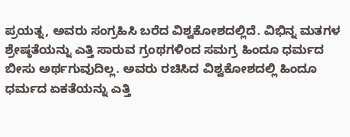ಪ್ರಯತ್ನ, ಅವರು ಸಂಗ್ರಹಿಸಿ ಬರೆದ ವಿಶ್ವಕೋಶದಲ್ಲಿದೆ. ವಿಭಿನ್ನ ಮತಗಳ ಶ್ರೇಷ್ಠತೆಯನ್ನು ಎತ್ತಿ ಸಾರುವ ಗ್ರಂಥಗಳಿಂದ ಸಮಗ್ರ ಹಿಂದೂ ಧರ್ಮದ ಬೀಸು ಅರ್ಥಗುವುದಿಲ್ಲ. ಅವರು ರಚಿಸಿದ ವಿಶ್ವಕೋಶದಲ್ಲಿ ಹಿಂದೂ ಧರ್ಮದ ಏಕತೆಯನ್ನು ಎತ್ತಿ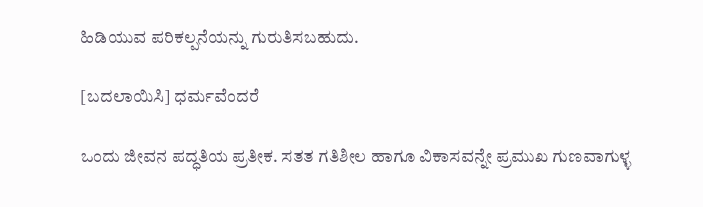ಹಿಡಿಯುವ ಪರಿಕಲ್ಪನೆಯನ್ನು ಗುರುತಿಸಬಹುದು.

[ಬದಲಾಯಿಸಿ] ಧರ್ಮವೆಂದರೆ

ಒಂದು ಜೀವನ ಪದ್ಧತಿಯ ಪ್ರತೀಕ. ಸತತ ಗತಿಶೀಲ ಹಾಗೂ ವಿಕಾಸವನ್ನೇ ಪ್ರಮುಖ ಗುಣವಾಗುಳ್ಳ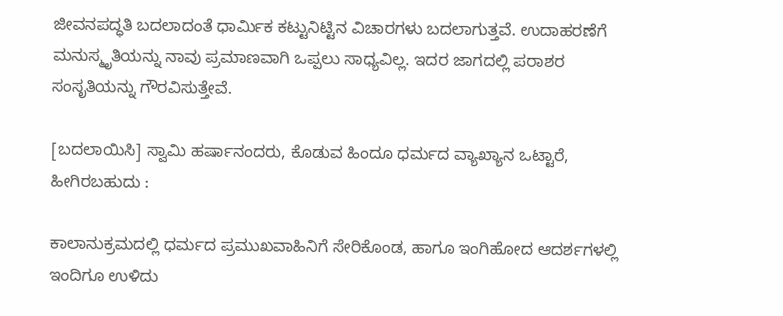ಜೀವನಪದ್ಧತಿ ಬದಲಾದಂತೆ ಧಾರ್ಮಿಕ ಕಟ್ಟುನಿಟ್ಟಿನ ವಿಚಾರಗಳು ಬದಲಾಗುತ್ತವೆ. ಉದಾಹರಣೆಗೆ ಮನುಸ್ಮೃತಿಯನ್ನು ನಾವು ಪ್ರಮಾಣವಾಗಿ ಒಪ್ಪಲು ಸಾಧ್ಯವಿಲ್ಲ. ಇದರ ಜಾಗದಲ್ಲಿ ಪರಾಶರ ಸಂಸೃತಿಯನ್ನು ಗೌರವಿಸುತ್ತೇವೆ.

[ಬದಲಾಯಿಸಿ] ಸ್ವಾಮಿ ಹರ್ಷಾನಂದರು, ಕೊಡುವ ಹಿಂದೂ ಧರ್ಮದ ವ್ಯಾಖ್ಯಾನ ಒಟ್ಟಾರೆ, ಹೀಗಿರಬಹುದು :

ಕಾಲಾನುಕ್ರಮದಲ್ಲಿ ಧರ್ಮದ ಪ್ರಮುಖವಾಹಿನಿಗೆ ಸೇರಿಕೊಂಡ, ಹಾಗೂ ಇಂಗಿಹೋದ ಆದರ್ಶಗಳಲ್ಲಿ ಇಂದಿಗೂ ಉಳಿದು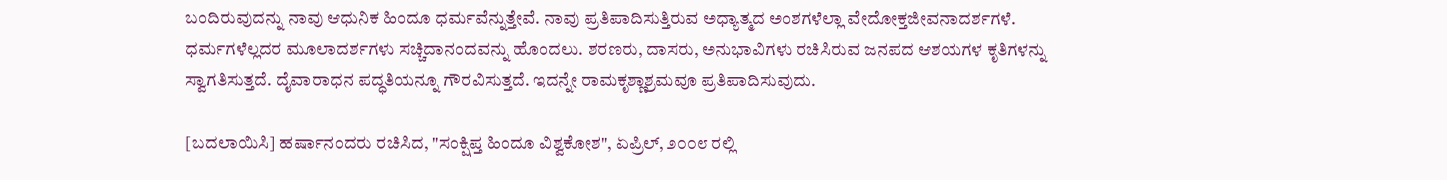ಬಂದಿರುವುದನ್ನು ನಾವು ಆಧುನಿಕ ಹಿಂದೂ ಧರ್ಮವೆನ್ನುತ್ತೇವೆ. ನಾವು ಪ್ರತಿಪಾದಿಸುತ್ತಿರುವ ಅಧ್ಯಾತ್ಮದ ಅಂಶಗಳೆಲ್ಲಾ ವೇದೋಕ್ತಜೀವನಾದರ್ಶಗಳೆ. ಧರ್ಮಗಳೆಲ್ಲದರ ಮೂಲಾದರ್ಶಗಳು ಸಚ್ಚಿದಾನಂದವನ್ನು ಹೊಂದಲು. ಶರಣರು, ದಾಸರು, ಅನುಭಾವಿಗಳು ರಚಿಸಿರುವ ಜನಪದ ಆಶಯಗಳ ಕೃತಿಗಳನ್ನು ಸ್ವಾಗತಿಸುತ್ತದೆ. ದೈವಾರಾಧನ ಪದ್ಧತಿಯನ್ನೂ ಗೌರವಿಸುತ್ತದೆ. ಇದನ್ನೇ ರಾಮಕೃಶ್ಣಾಶ್ರಮವೂ ಪ್ರತಿಪಾದಿಸುವುದು.

[ಬದಲಾಯಿಸಿ] ಹರ್ಷಾನಂದರು ರಚಿಸಿದ, "ಸಂಕ್ಷಿಪ್ತ ಹಿಂದೂ ವಿಶ್ವಕೋಶ", ಏಪ್ರಿಲ್, ೨೦೦೮ ರಲ್ಲಿ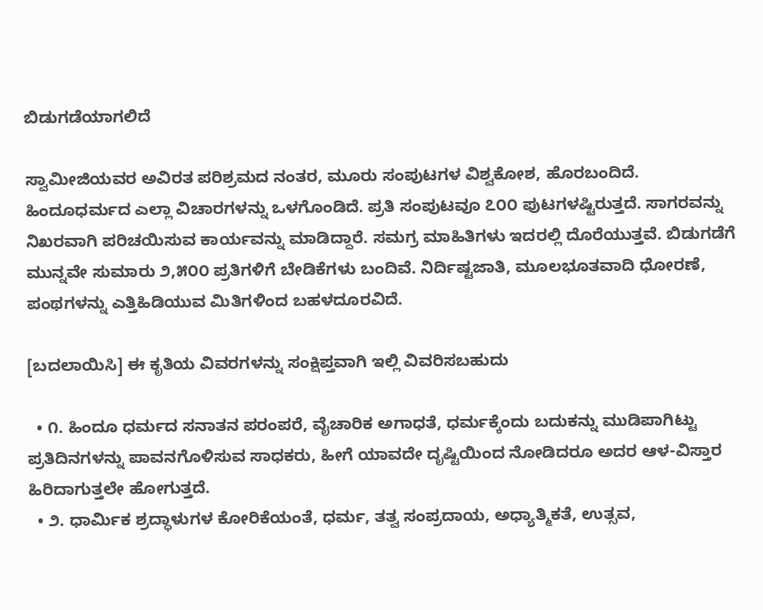ಬಿಡುಗಡೆಯಾಗಲಿದೆ

ಸ್ವಾಮೀಜಿಯವರ ಅವಿರತ ಪರಿಶ್ರಮದ ನಂತರ, ಮೂರು ಸಂಪುಟಗಳ ವಿಶ್ವಕೋಶ, ಹೊರಬಂದಿದೆ. ಹಿಂದೂಧರ್ಮದ ಎಲ್ಲಾ ವಿಚಾರಗಳನ್ನು ಒಳಗೊಂಡಿದೆ. ಪ್ರತಿ ಸಂಪುಟವೂ ೭೦೦ ಪುಟಗಳಷ್ಟಿರುತ್ತದೆ. ಸಾಗರವನ್ನು ನಿಖರವಾಗಿ ಪರಿಚಯಿಸುವ ಕಾರ್ಯವನ್ನು ಮಾಡಿದ್ದಾರೆ. ಸಮಗ್ರ ಮಾಹಿತಿಗಳು ಇದರಲ್ಲಿ ದೊರೆಯುತ್ತವೆ. ಬಿಡುಗಡೆಗೆ ಮುನ್ನವೇ ಸುಮಾರು ೨,೫೦೦ ಪ್ರತಿಗಳಿಗೆ ಬೇಡಿಕೆಗಳು ಬಂದಿವೆ. ನಿರ್ದಿಷ್ಟಜಾತಿ, ಮೂಲಭೂತವಾದಿ ಧೋರಣೆ, ಪಂಥಗಳನ್ನು ಎತ್ತಿಹಿಡಿಯುವ ಮಿತಿಗಳಿಂದ ಬಹಳದೂರವಿದೆ.

[ಬದಲಾಯಿಸಿ] ಈ ಕೃತಿಯ ವಿವರಗಳನ್ನು ಸಂಕ್ಷಿಪ್ತವಾಗಿ ಇಲ್ಲಿ ವಿವರಿಸಬಹುದು

  • ೧. ಹಿಂದೂ ಧರ್ಮದ ಸನಾತನ ಪರಂಪರೆ, ವೈಚಾರಿಕ ಅಗಾಧತೆ, ಧರ್ಮಕ್ಕೆಂದು ಬದುಕನ್ನು ಮುಡಿಪಾಗಿಟ್ಟು ಪ್ರತಿದಿನಗಳನ್ನು ಪಾವನಗೊಳಿಸುವ ಸಾಧಕರು, ಹೀಗೆ ಯಾವದೇ ದೃಷ್ಟಿಯಿಂದ ನೋಡಿದರೂ ಅದರ ಆಳ-ವಿಸ್ತಾರ ಹಿರಿದಾಗುತ್ತಲೇ ಹೋಗುತ್ತದೆ.
  • ೨. ಧಾರ್ಮಿಕ ಶ್ರದ್ಧಾಳುಗಳ ಕೋರಿಕೆಯಂತೆ, ಧರ್ಮ, ತತ್ವ ಸಂಪ್ರದಾಯ, ಅಧ್ಯಾತ್ಮಿಕತೆ, ಉತ್ಸವ,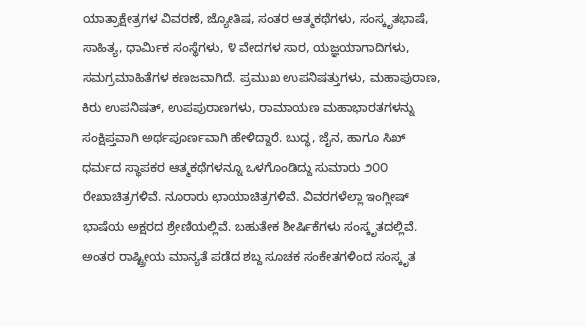ಯಾತ್ರಾಕ್ಷೇತ್ರಗಳ ವಿವರಣೆ, ಜ್ಯೋತಿಷ, ಸಂತರ ಆತ್ಮಕಥೆಗಳು, ಸಂಸ್ಕೃತಭಾಷೆ, ಸಾಹಿತ್ಯ, ಧಾರ್ಮಿಕ ಸಂಸ್ಥೆಗಳು, ೪ ವೇದಗಳ ಸಾರ, ಯಜ್ಞಯಾಗಾದಿಗಳು, ಸಮಗ್ರಮಾಹಿತೆಗಳ ಕಣಜವಾಗಿದೆ. ಪ್ರಮುಖ ಉಪನಿಷತ್ತುಗಳು, ಮಹಾಪುರಾಣ, ಕಿರು ಉಪನಿಷತ್, ಉಪಪುರಾಣಗಳು, ರಾಮಾಯಣ ಮಹಾಭಾರತಗಳನ್ನು ಸಂಕ್ಷಿಪ್ತವಾಗಿ ಅರ್ಥಪೂರ್ಣವಾಗಿ ಹೇಳಿದ್ದಾರೆ. ಬುದ್ಧ, ಜೈನ, ಹಾಗೂ ಸಿಖ್ ಧರ್ಮದ ಸ್ಥಾಪಕರ ಆತ್ಮಕಥೆಗಳನ್ನೂ ಒಳಗೊಂಡಿದ್ದು ಸುಮಾರು ೨೦೦ ರೇಖಾಚಿತ್ರಗಳಿವೆ. ನೂರಾರು ಛಾಯಾಚಿತ್ರಗಳಿವೆ. ವಿವರಗಳೆಲ್ಲಾ ಇಂಗ್ಲೀಷ್ ಭಾಷೆಯ ಅಕ್ಷರದ ಶ್ರೇಣಿಯಲ್ಲಿವೆ. ಬಹುತೇಕ ಶೀರ್ಷಿಕೆಗಳು ಸಂಸ್ಕೃತದಲ್ಲಿವೆ. ಅಂತರ ರಾಷ್ಟ್ರೀಯ ಮಾನ್ಯತೆ ಪಡೆದ ಶಬ್ದ ಸೂಚಕ ಸಂಕೇತಗಳಿಂದ ಸಂಸ್ಕೃತ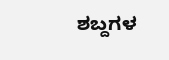ಶಬ್ದಗಳ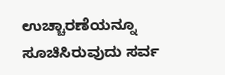ಉಚ್ಚಾರಣೆಯನ್ನೂ ಸೂಚಿಸಿರುವುದು ಸರ್ವ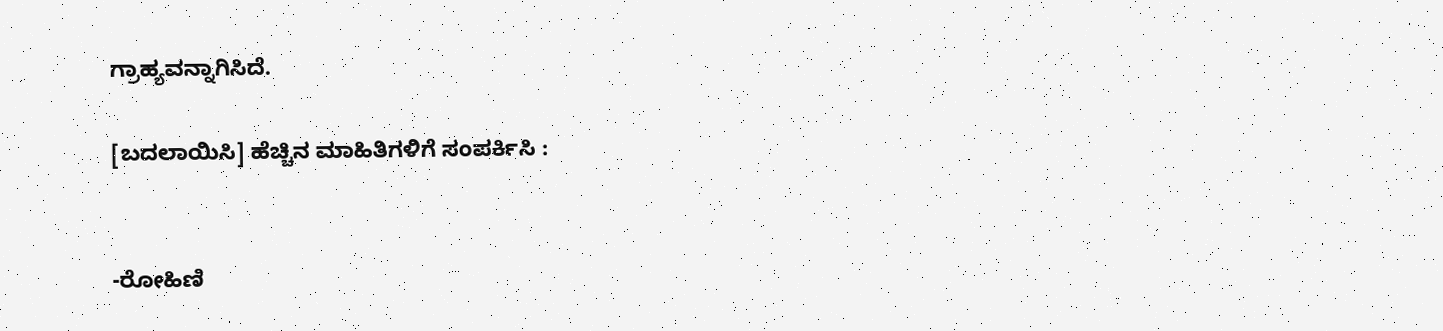ಗ್ರಾಹ್ಯವನ್ನಾಗಿಸಿದೆ.

[ಬದಲಾಯಿಸಿ] ಹೆಚ್ಚಿನ ಮಾಹಿತಿಗಳಿಗೆ ಸಂಪರ್ಕಿಸಿ :


-ರೋಹಿಣಿ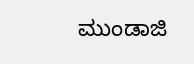ಮುಂಡಾಜಿ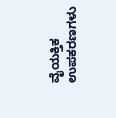ವೈಯಕ್ತಿಕ ಉಪಕರಣಗಳು